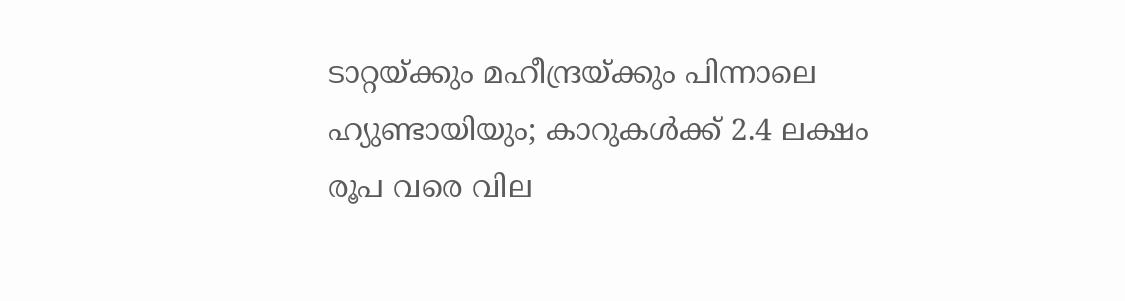ടാറ്റയ്ക്കും മഹീന്ദ്രയ്ക്കും പിന്നാലെ ഹ്യുണ്ടായിയും; കാറുകള്‍ക്ക് 2.4 ലക്ഷം രൂപ വരെ വില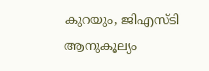കുറയും, ജിഎസ്ടി ആനുകൂല്യം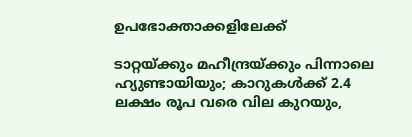ഉപഭോക്താക്കളിലേക്ക്

ടാറ്റയ്ക്കും മഹീന്ദ്രയ്ക്കും പിന്നാലെ ഹ്യുണ്ടായിയും; കാറുകള്‍ക്ക് 2.4 ലക്ഷം രൂപ വരെ വില കുറയും,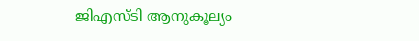ജിഎസ്ടി ആനുകൂല്യം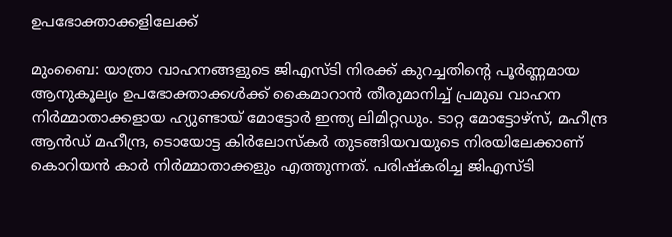ഉപഭോക്താക്കളിലേക്ക്

മുംബൈ: യാത്രാ വാഹനങ്ങളുടെ ജിഎസ്ടി നിരക്ക് കുറച്ചതിന്റെ പൂര്‍ണ്ണമായ ആനുകൂല്യം ഉപഭോക്താക്കള്‍ക്ക് കൈമാറാന്‍ തീരുമാനിച്ച് പ്രമുഖ വാഹന നിര്‍മ്മാതാക്കളായ ഹ്യുണ്ടായ് മോട്ടോര്‍ ഇന്ത്യ ലിമിറ്റഡും. ടാറ്റ മോട്ടോഴ്സ്, മഹീന്ദ്ര ആന്‍ഡ് മഹീന്ദ്ര, ടൊയോട്ട കിര്‍ലോസ്‌കര്‍ തുടങ്ങിയവയുടെ നിരയിലേക്കാണ് കൊറിയന്‍ കാര്‍ നിര്‍മ്മാതാക്കളും എത്തുന്നത്. പരിഷ്‌കരിച്ച ജിഎസ്ടി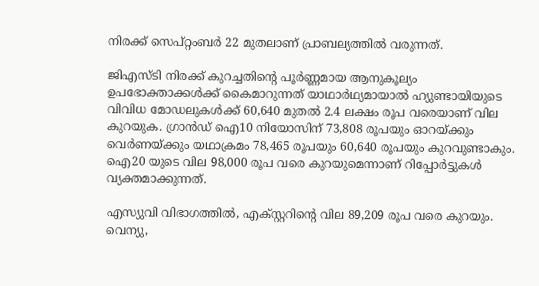നിരക്ക് സെപ്റ്റംബര്‍ 22 മുതലാണ് പ്രാബല്യത്തില്‍ വരുന്നത്.

ജിഎസ്ടി നിരക്ക് കുറച്ചതിന്റെ പൂര്‍ണ്ണമായ ആനുകൂല്യം ഉപഭോക്താക്കള്‍ക്ക് കൈമാറുന്നത് യാഥാര്‍ഥ്യമായാല്‍ ഹ്യുണ്ടായിയുടെ വിവിധ മോഡലുകള്‍ക്ക് 60,640 മുതല്‍ 2.4 ലക്ഷം രൂപ വരെയാണ് വില കുറയുക. ഗ്രാന്‍ഡ് ഐ10 നിയോസിന് 73,808 രൂപയും ഓറയ്ക്കും വെര്‍ണയ്ക്കും യഥാക്രമം 78,465 രൂപയും 60,640 രൂപയും കുറവുണ്ടാകും. ഐ20 യുടെ വില 98,000 രൂപ വരെ കുറയുമെന്നാണ് റിപ്പോര്‍ട്ടുകള്‍ വ്യക്തമാക്കുന്നത്.

എസ്യുവി വിഭാഗത്തില്‍, എക്സ്റ്ററിന്റെ വില 89,209 രൂപ വരെ കുറയും. വെന്യു,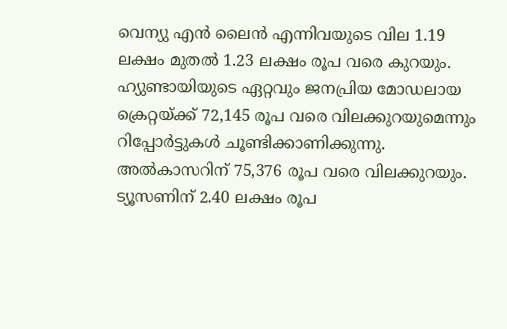വെന്യു എന്‍ ലൈന്‍ എന്നിവയുടെ വില 1.19 ലക്ഷം മുതല്‍ 1.23 ലക്ഷം രൂപ വരെ കുറയും. ഹ്യുണ്ടായിയുടെ ഏറ്റവും ജനപ്രിയ മോഡലായ ക്രെറ്റയ്ക്ക് 72,145 രൂപ വരെ വിലക്കുറയുമെന്നും റിപ്പോര്‍ട്ടുകള്‍ ചൂണ്ടിക്കാണിക്കുന്നു. അല്‍കാസറിന് 75,376 രൂപ വരെ വിലക്കുറയും. ട്യൂസണിന് 2.40 ലക്ഷം രൂപ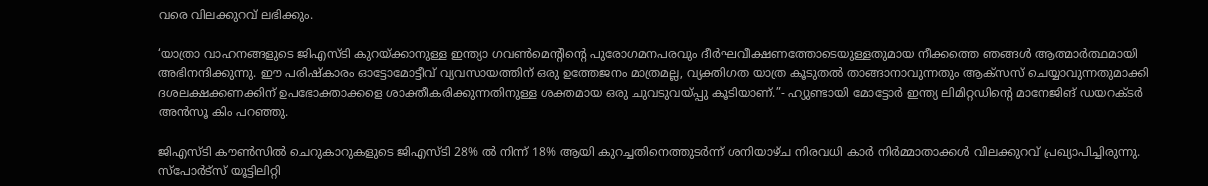വരെ വിലക്കുറവ് ലഭിക്കും.

‘യാത്രാ വാഹനങ്ങളുടെ ജിഎസ്ടി കുറയ്ക്കാനുള്ള ഇന്ത്യാ ഗവണ്‍മെന്റിന്റെ പുരോഗമനപരവും ദീര്‍ഘവീക്ഷണത്തോടെയുള്ളതുമായ നീക്കത്തെ ഞങ്ങള്‍ ആത്മാര്‍ത്ഥമായി അഭിനന്ദിക്കുന്നു. ഈ പരിഷ്‌കാരം ഓട്ടോമോട്ടീവ് വ്യവസായത്തിന് ഒരു ഉത്തേജനം മാത്രമല്ല, വ്യക്തിഗത യാത്ര കൂടുതല്‍ താങ്ങാനാവുന്നതും ആക്സസ് ചെയ്യാവുന്നതുമാക്കി ദശലക്ഷക്കണക്കിന് ഉപഭോക്താക്കളെ ശാക്തീകരിക്കുന്നതിനുള്ള ശക്തമായ ഒരു ചുവടുവയ്പ്പു കൂടിയാണ്.”- ഹ്യുണ്ടായി മോട്ടോര്‍ ഇന്ത്യ ലിമിറ്റഡിന്റെ മാനേജിങ് ഡയറക്ടര്‍ അന്‍സൂ കിം പറഞ്ഞു.

ജിഎസ്ടി കൗണ്‍സില്‍ ചെറുകാറുകളുടെ ജിഎസ്ടി 28% ല്‍ നിന്ന് 18% ആയി കുറച്ചതിനെത്തുടര്‍ന്ന് ശനിയാഴ്ച നിരവധി കാര്‍ നിര്‍മ്മാതാക്കള്‍ വിലക്കുറവ് പ്രഖ്യാപിച്ചിരുന്നു. സ്പോര്‍ട്സ് യൂട്ടിലിറ്റി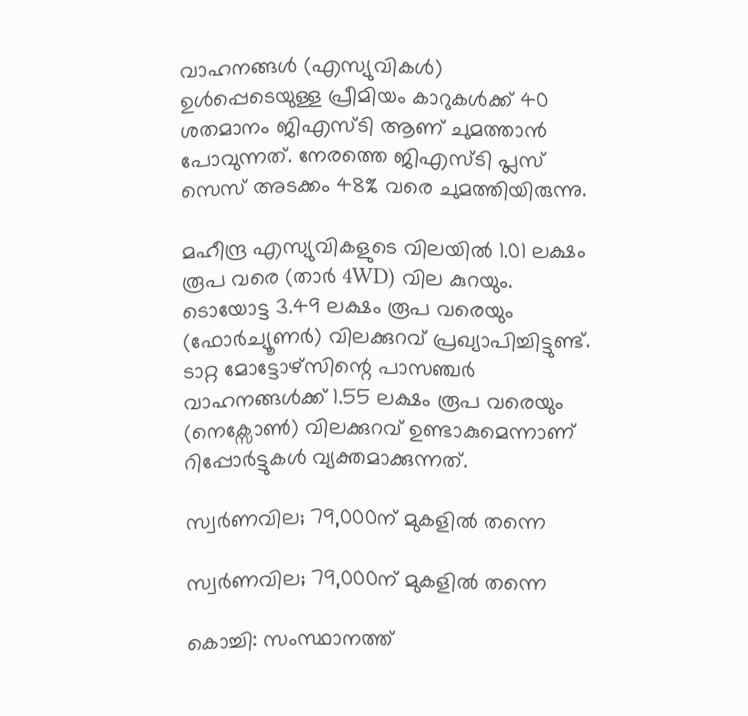വാഹനങ്ങള്‍ (എസ്യുവികള്‍) ഉള്‍പ്പെടെയുള്ള പ്രീമിയം കാറുകള്‍ക്ക് 40 ശതമാനം ജിഎസ്ടി ആണ് ചുമത്താന്‍ പോവുന്നത്. നേരത്തെ ജിഎസ്ടി പ്ലസ് സെസ് അടക്കം 48% വരെ ചുമത്തിയിരുന്നു.

മഹീന്ദ്ര എസ്യുവികളുടെ വിലയില്‍ 1.01 ലക്ഷം രൂപ വരെ (താര്‍ 4WD) വില കുറയും. ടൊയോട്ട 3.49 ലക്ഷം രൂപ വരെയും (ഫോര്‍ച്യൂണര്‍) വിലക്കുറവ് പ്രഖ്യാപിച്ചിട്ടുണ്ട്. ടാറ്റ മോട്ടോഴ്സിന്റെ പാസഞ്ചര്‍ വാഹനങ്ങള്‍ക്ക് 1.55 ലക്ഷം രൂപ വരെയും (നെക്സോണ്‍) വിലക്കുറവ് ഉണ്ടാകുമെന്നാണ് റിപ്പോര്‍ട്ടുകള്‍ വ്യക്തമാക്കുന്നത്.

സ്വര്‍ണവില; 79,000ന് മുകളില്‍ തന്നെ

സ്വര്‍ണവില; 79,000ന് മുകളില്‍ തന്നെ

കൊച്ചി: സംസ്ഥാനത്ത്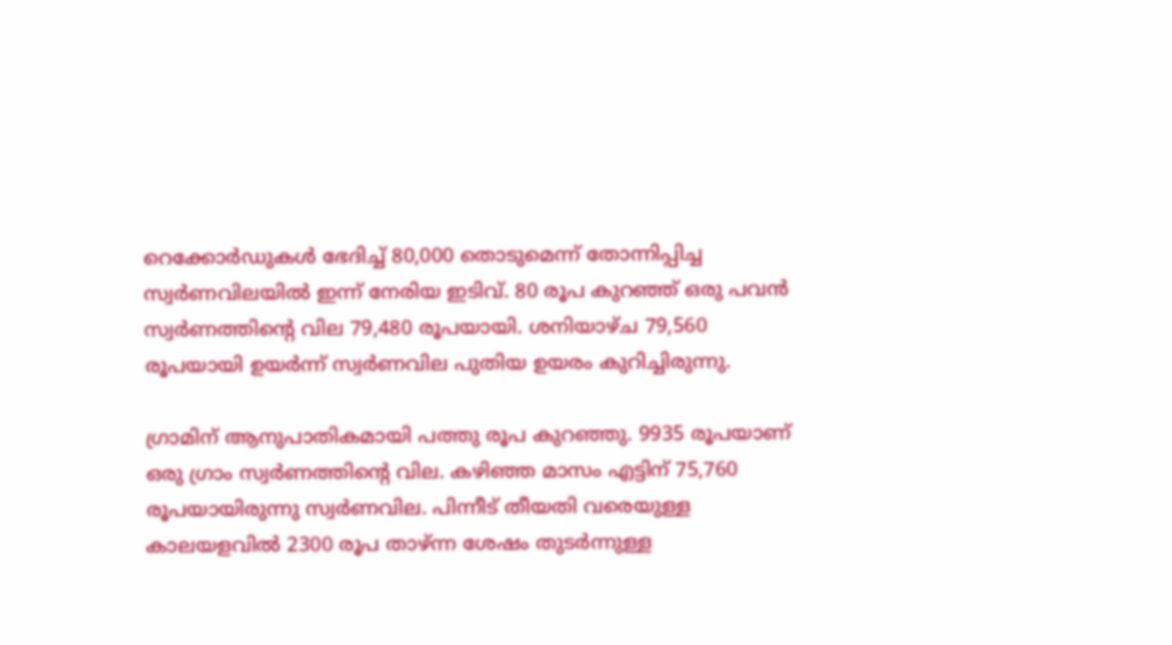റെക്കോര്‍ഡുകള്‍ ഭേദിച്ച് 80,000 തൊടുമെന്ന് തോന്നിപ്പിച്ച സ്വര്‍ണവിലയില്‍ ഇന്ന് നേരിയ ഇടിവ്. 80 രൂപ കുറഞ്ഞ് ഒരു പവന്‍ സ്വര്‍ണത്തിന്റെ വില 79,480 രൂപയായി. ശനിയാഴ്ച 79,560 രൂപയായി ഉയര്‍ന്ന് സ്വര്‍ണവില പുതിയ ഉയരം കുറിച്ചിരുന്നു.

ഗ്രാമിന് ആനുപാതികമായി പത്തു രൂപ കുറഞ്ഞു. 9935 രൂപയാണ് ഒരു ഗ്രാം സ്വര്‍ണത്തിന്റെ വില. കഴിഞ്ഞ മാസം എട്ടിന് 75,760 രൂപയായിരുന്നു സ്വര്‍ണവില. പിന്നീട് തീയതി വരെയുള്ള കാലയളവില്‍ 2300 രൂപ താഴ്ന്ന ശേഷം തുടര്‍ന്നുള്ള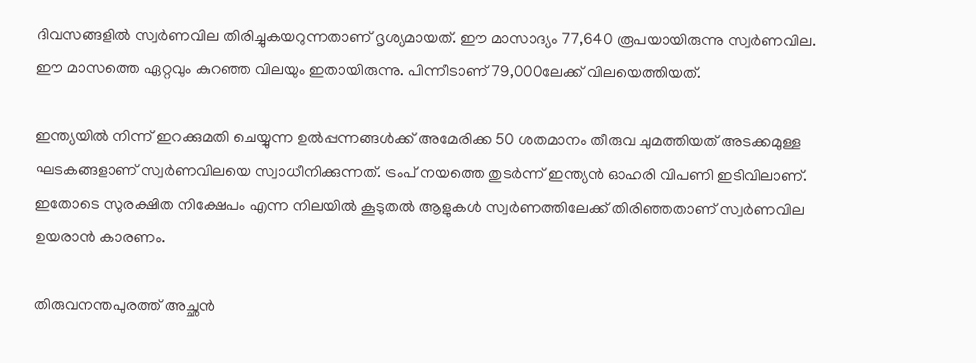ദിവസങ്ങളില്‍ സ്വര്‍ണവില തിരിച്ചുകയറുന്നതാണ് ദൃശ്യമായത്. ഈ മാസാദ്യം 77,640 രൂപയായിരുന്നു സ്വര്‍ണവില. ഈ മാസത്തെ ഏറ്റവും കുറഞ്ഞ വിലയും ഇതായിരുന്നു. പിന്നീടാണ് 79,000ലേക്ക് വിലയെത്തിയത്.

ഇന്ത്യയില്‍ നിന്ന് ഇറക്കുമതി ചെയ്യുന്ന ഉല്‍പ്പന്നങ്ങള്‍ക്ക് അമേരിക്ക 50 ശതമാനം തീരുവ ചുമത്തിയത് അടക്കമുള്ള ഘടകങ്ങളാണ് സ്വര്‍ണവിലയെ സ്വാധീനിക്കുന്നത്. ട്രംപ് നയത്തെ തുടര്‍ന്ന് ഇന്ത്യന്‍ ഓഹരി വിപണി ഇടിവിലാണ്. ഇതോടെ സുരക്ഷിത നിക്ഷേപം എന്ന നിലയില്‍ കൂടുതല്‍ ആളുകള്‍ സ്വര്‍ണത്തിലേക്ക് തിരിഞ്ഞതാണ് സ്വര്‍ണവില ഉയരാന്‍ കാരണം.

തിരുവനന്തപുരത്ത് അച്ഛന്‍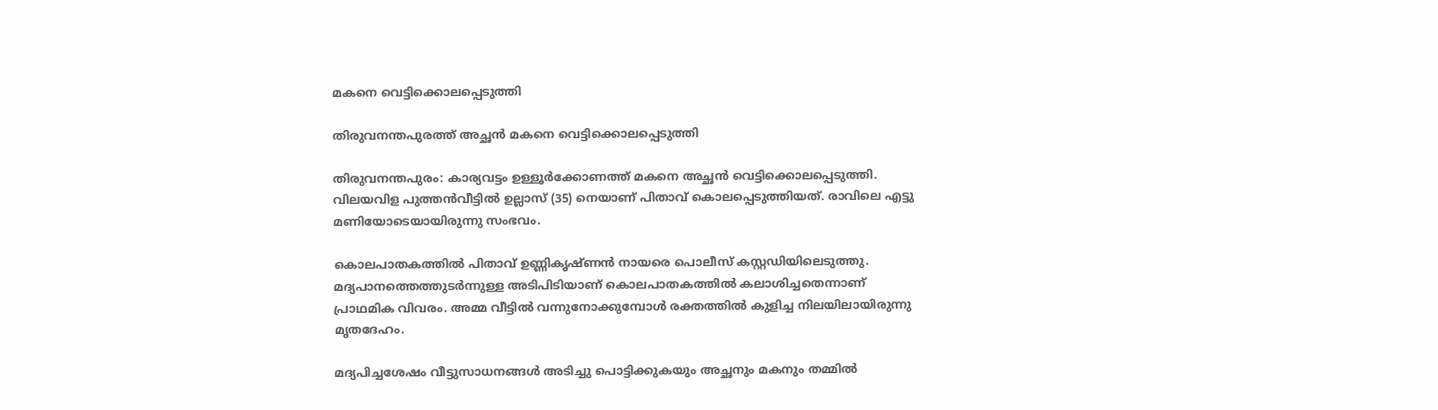മകനെ വെട്ടിക്കൊലപ്പെടുത്തി

തിരുവനന്തപുരത്ത് അച്ഛന്‍ മകനെ വെട്ടിക്കൊലപ്പെടുത്തി

തിരുവനന്തപുരം: കാര്യവട്ടം ഉള്ളൂര്‍ക്കോണത്ത് മകനെ അച്ഛന്‍ വെട്ടിക്കൊലപ്പെടുത്തി. വിലയവിള പുത്തന്‍വീട്ടില്‍ ഉല്ലാസ് (35) നെയാണ് പിതാവ് കൊലപ്പെടുത്തിയത്. രാവിലെ എട്ടു മണിയോടെയായിരുന്നു സംഭവം.

കൊലപാതകത്തില്‍ പിതാവ് ഉണ്ണികൃഷ്ണന്‍ നായരെ പൊലീസ് കസ്റ്റഡിയിലെടുത്തു. മദ്യപാനത്തെത്തുടര്‍ന്നുള്ള അടിപിടിയാണ് കൊലപാതകത്തില്‍ കലാശിച്ചതെന്നാണ് പ്രാഥമിക വിവരം. അമ്മ വീട്ടില്‍ വന്നുനോക്കുമ്പോള്‍ രക്തത്തില്‍ കുളിച്ച നിലയിലായിരുന്നു മൃതദേഹം.

മദ്യപിച്ചശേഷം വീട്ടുസാധനങ്ങള്‍ അടിച്ചു പൊട്ടിക്കുകയും അച്ഛനും മകനും തമ്മില്‍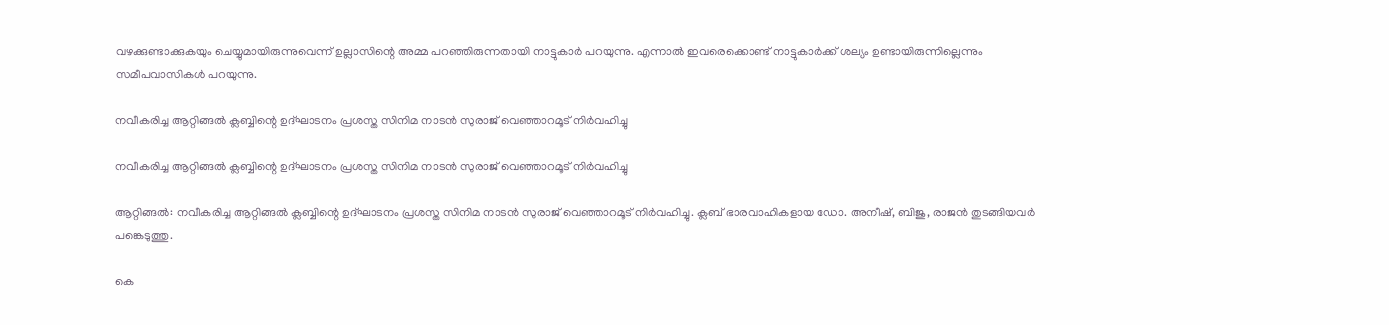വഴക്കുണ്ടാക്കുകയും ചെയ്യുമായിരുന്നുവെന്ന് ഉല്ലാസിന്റെ അമ്മ പറഞ്ഞിരുന്നതായി നാട്ടുകാര്‍ പറയുന്നു. എന്നാല്‍ ഇവരെക്കൊണ്ട് നാട്ടുകാര്‍ക്ക് ശല്യം ഉണ്ടായിരുന്നില്ലെന്നും സമീപവാസികള്‍ പറയുന്നു.

നവീകരിച്ച ആറ്റിങ്ങൽ ക്ലബ്ബിന്റെ ഉദ്ഘാടനം പ്രശസ്ത സിനിമ നാടൻ സുരാജ് വെഞ്ഞാറമൂട് നിർവഹിച്ചു

നവീകരിച്ച ആറ്റിങ്ങൽ ക്ലബ്ബിന്റെ ഉദ്ഘാടനം പ്രശസ്ത സിനിമ നാടൻ സുരാജ് വെഞ്ഞാറമൂട് നിർവഹിച്ചു

ആറ്റിങ്ങൽ: നവീകരിച്ച ആറ്റിങ്ങൽ ക്ലബ്ബിന്റെ ഉദ്ഘാടനം പ്രശസ്ത സിനിമ നാടൻ സുരാജ് വെഞ്ഞാറമൂട് നിർവഹിച്ചു. ക്ലബ് ഭാരവാഹികളായ ഡോ. അനീഷ്‌, ബിജു, രാജൻ തുടങ്ങിയവർ പങ്കെടുത്തു.

കെ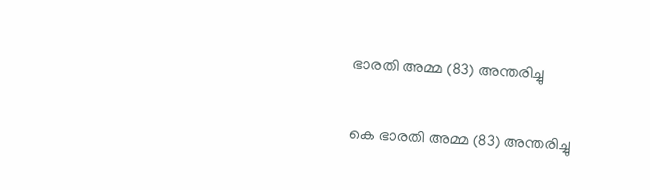ഭാരതി അമ്മ (83) അന്തരിച്ചു

കെ ഭാരതി അമ്മ (83) അന്തരിച്ചു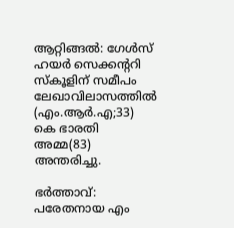ആറ്റിങ്ങൽ: ഗേൾസ് ഹയർ സെക്കന്ററി സ്കൂളിന് സമീപം ലേഖാവിലാസത്തിൽ (എം.ആർ.എ;33) കെ ഭാരതി അമ്മ(83) അന്തരിച്ചു.

ഭർത്താവ്: പരേതനായ എം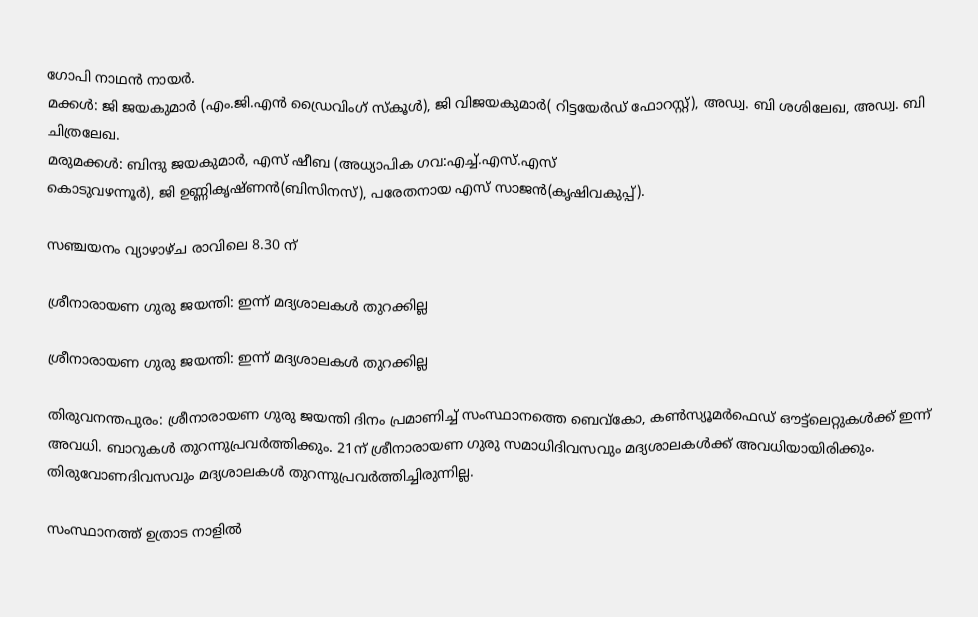ഗോപി നാഥൻ നായർ.
മക്കൾ: ജി ജയകുമാർ (എം.ജി.എൻ ഡ്രൈവിംഗ് സ്കൂൾ), ജി വിജയകുമാർ( റിട്ടയേർഡ് ഫോറസ്റ്റ്), അഡ്വ. ബി ശശിലേഖ, അഡ്വ. ബി ചിത്രലേഖ.
മരുമക്കൾ: ബിന്ദു ജയകുമാർ, എസ് ഷീബ (അധ്യാപിക ഗവ:എച്ച്.എസ്.എസ്
കൊടുവഴന്നൂർ), ജി ഉണ്ണികൃഷ്ണൻ(ബിസിനസ്), പരേതനായ എസ് സാജൻ(കൃഷിവകുപ്പ്).

സഞ്ചയനം വ്യാഴാഴ്ച രാവിലെ 8.30 ന്

ശ്രീനാരായണ ഗുരു ജയന്തി: ഇന്ന് മദ്യശാലകള്‍ തുറക്കില്ല

ശ്രീനാരായണ ഗുരു ജയന്തി: ഇന്ന് മദ്യശാലകള്‍ തുറക്കില്ല

തിരുവനന്തപുരം: ശ്രീനാരായണ ഗുരു ജയന്തി ദിനം പ്രമാണിച്ച് സംസ്ഥാനത്തെ ബെവ്കോ, കണ്‍സ്യൂമര്‍ഫെഡ് ഔട്ട്ലെറ്റുകള്‍ക്ക് ഇന്ന് അവധി. ബാറുകള്‍ തുറന്നുപ്രവര്‍ത്തിക്കും. 21ന് ശ്രീനാരായണ ഗുരു സമാധിദിവസവും മദ്യശാലകള്‍ക്ക് അവധിയായിരിക്കും. തിരുവോണദിവസവും മദ്യശാലകള്‍ തുറന്നുപ്രവര്‍ത്തിച്ചിരുന്നില്ല.

സംസ്ഥാനത്ത് ഉത്രാട നാളില്‍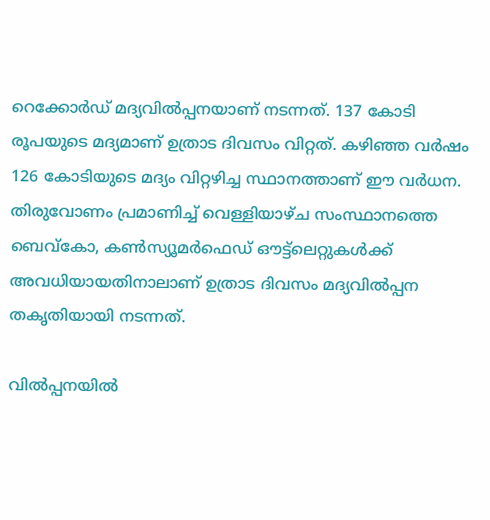റെക്കോര്‍ഡ് മദ്യവില്‍പ്പനയാണ് നടന്നത്. 137 കോടി രൂപയുടെ മദ്യമാണ് ഉത്രാട ദിവസം വിറ്റത്. കഴിഞ്ഞ വര്‍ഷം 126 കോടിയുടെ മദ്യം വിറ്റഴിച്ച സ്ഥാനത്താണ് ഈ വര്‍ധന. തിരുവോണം പ്രമാണിച്ച് വെള്ളിയാഴ്ച സംസ്ഥാനത്തെ ബെവ്‌കോ, കണ്‍സ്യൂമര്‍ഫെഡ് ഔട്ട്‌ലെറ്റുകള്‍ക്ക് അവധിയായതിനാലാണ് ഉത്രാട ദിവസം മദ്യവില്‍പ്പന തകൃതിയായി നടന്നത്.

വില്‍പ്പനയില്‍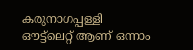കരുനാഗപ്പള്ളി ഔട്ട്ലെറ്റ് ആണ് ഒന്നാം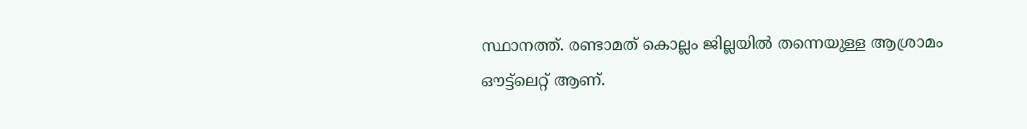സ്ഥാനത്ത്. രണ്ടാമത് കൊല്ലം ജില്ലയില്‍ തന്നെയുള്ള ആശ്രാമം ഔട്ട്ലെറ്റ് ആണ്.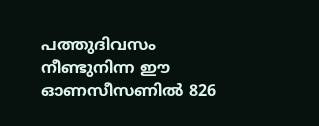പത്തുദിവസം നീണ്ടുനിന്ന ഈ ഓണസീസണില്‍ 826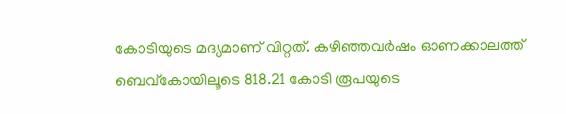കോടിയുടെ മദ്യമാണ് വിറ്റത്. കഴിഞ്ഞവര്‍ഷം ഓണക്കാലത്ത് ബെവ്കോയിലൂടെ 818.21 കോടി രൂപയുടെ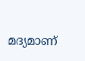മദ്യമാണ്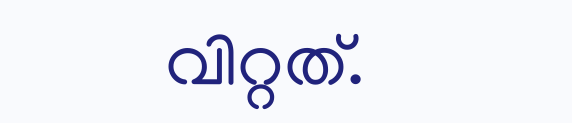വിറ്റത്.